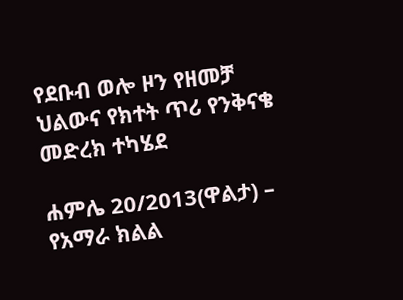የደቡብ ወሎ ዞን የዘመቻ ህልውና የክተት ጥሪ የንቅናቄ መድረክ ተካሄደ

ሐምሌ 20/2013(ዋልታ) – የአማራ ክልል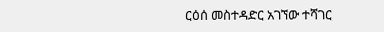ርዕሰ መስተዳድር አገኘው ተሻገር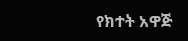የክተት አዋጅ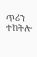ጥሪን ተከትሎ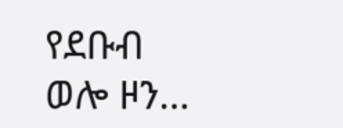የደቡብ ወሎ ዞን…